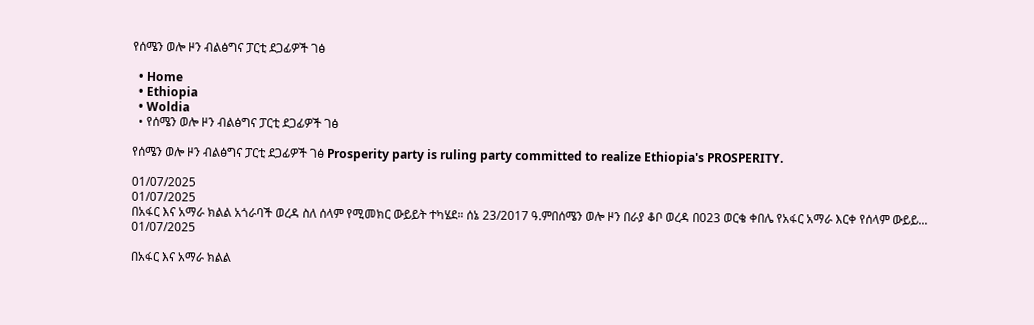የሰሜን ወሎ ዞን ብልፅግና ፓርቲ ደጋፊዎች ገፅ

  • Home
  • Ethiopia
  • Woldia
  • የሰሜን ወሎ ዞን ብልፅግና ፓርቲ ደጋፊዎች ገፅ

የሰሜን ወሎ ዞን ብልፅግና ፓርቲ ደጋፊዎች ገፅ Prosperity party is ruling party committed to realize Ethiopia's PROSPERITY.

01/07/2025
01/07/2025
በአፋር እና አማራ ክልል አጎራባች ወረዳ ስለ ሰላም የሚመክር ውይይት ተካሄደ። ሰኔ 23/2017 ዓ.ምበሰሜን ወሎ ዞን በራያ ቆቦ ወረዳ በ023 ወርቄ ቀበሌ የአፋር አማራ እርቀ የሰላም ውይይ...
01/07/2025

በአፋር እና አማራ ክልል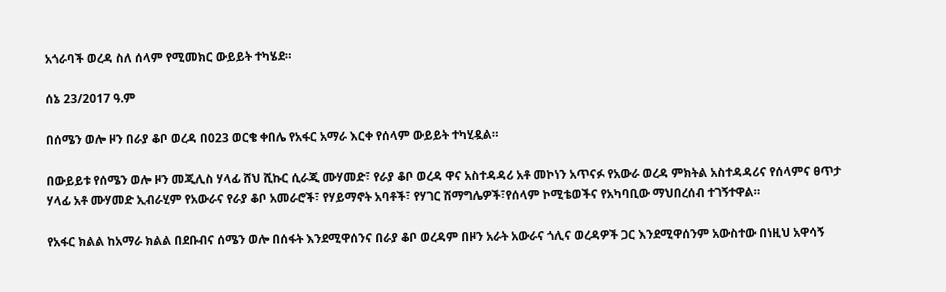አጎራባች ወረዳ ስለ ሰላም የሚመክር ውይይት ተካሄደ።

ሰኔ 23/2017 ዓ.ም

በሰሜን ወሎ ዞን በራያ ቆቦ ወረዳ በ023 ወርቄ ቀበሌ የአፋር አማራ እርቀ የሰላም ውይይት ተካሂዷል።

በውይይቱ የሰሜን ወሎ ዞን መጂሊስ ሃላፊ ሸህ ሺኩር ሲራጂ ሙሃመድ፣ የራያ ቆቦ ወረዳ ዋና አስተዳዳሪ አቶ መኮነን አጥናፉ የአውራ ወረዳ ምክትል አስተዳዳሪና የሰላምና ፀጥታ ሃላፊ አቶ ሙሃመድ ኢብራሂም የአውራና የራያ ቆቦ አመራሮች፣ የሃይማኖት አባቶች፣ የሃገር ሽማግሌዎች፣የሰላም ኮሚቴወችና የአካባቢው ማህበረሰብ ተገኝተዋል።

የአፋር ክልል ከአማራ ክልል በደቡብና ሰሜን ወሎ በሰፋት እንደሚዋሰንና በራያ ቆቦ ወረዳም በዞን አራት አውራና ጎሊና ወረዳዎች ጋር እንደሚዋሰንም አውስተው በነዚህ አዋሳኝ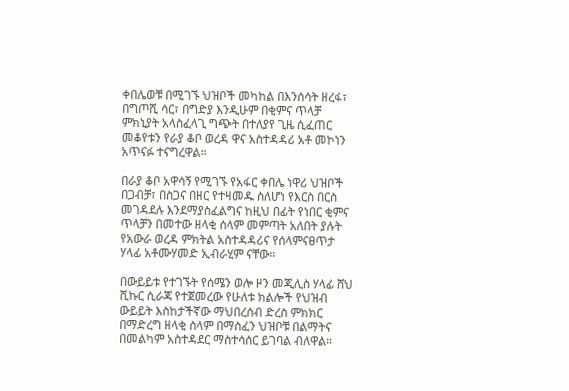ቀበሌወቹ በሚገኙ ህዝቦች መካከል በእንሰሳት ዘረፋ፣ በግጦሺ ሳር፣ በግድያ እንዲሁም በቂምና ጥላቻ ምክኒያት አላስፈላጊ ግጭት በተለያየ ጊዜ ሲፈጠር መቆየቱን የራያ ቆቦ ወረዳ ዋና አስተዳዳሪ አቶ መኮነን አጥናፉ ተናግረዋል።

በራያ ቆቦ አዋሳኝ የሚገኙ የአፋር ቀበሌ ነዋሪ ህዝቦች በጋብቻ፣ በስጋና በዘር የተዛመዱ ስለሆነ የእርስ በርስ መገዳደሉ እንደማያስፈልግና ከዚህ በፊት የነበር ቂምና ጥላቻን በመተው ዘላቂ ሰላም መምጣት አለበት ያሉት የአውራ ወረዳ ምክትል አስተዳዳሪና የሰላምናፀጥታ ሃላፊ አቶሙሃመድ ኢብራሂም ናቸው።

በውይይቱ የተገኙት የሰሜን ወሎ ዞን መጂሊስ ሃላፊ ሸህ ሺኩር ሲራጃ የተጀመረው የሁለቱ ክልሎች የህዝብ ውይይት እስከታችኛው ማህበረሰብ ድረስ ምክክር በማድረግ ዘላቂ ሰላም በማስፈን ህዝቦቹ በልማትና በመልካም አስተዳደር ማስተሳሰር ይገባል ብለዋል።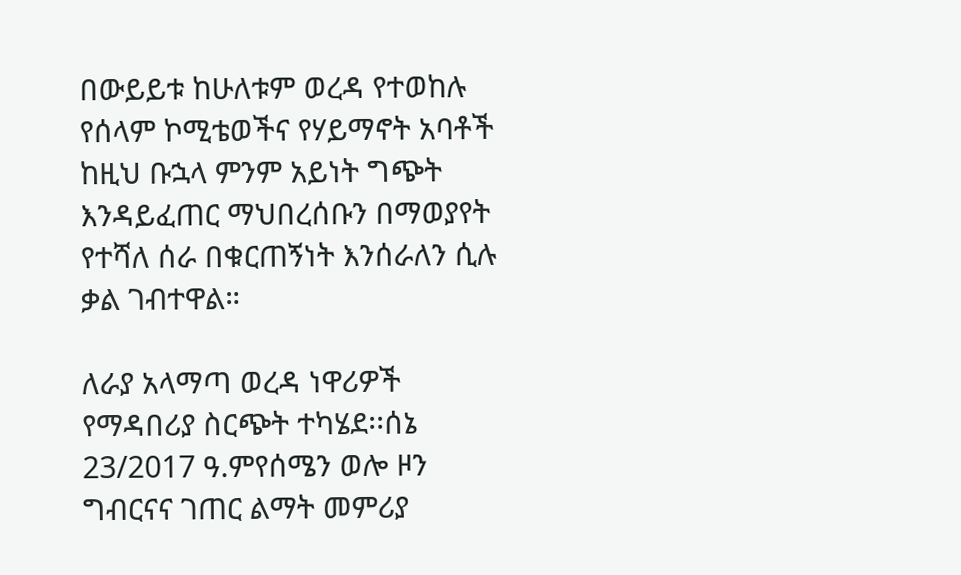በውይይቱ ከሁለቱም ወረዳ የተወከሉ የሰላም ኮሚቴወችና የሃይማኖት አባቶች ከዚህ ቡኋላ ምንም አይነት ግጭት እንዳይፈጠር ማህበረሰቡን በማወያየት የተሻለ ሰራ በቁርጠኝነት እንሰራለን ሲሉ ቃል ገብተዋል።

ለራያ አላማጣ ወረዳ ነዋሪዎች የማዳበሪያ ስርጭት ተካሄደ፡፡ሰኔ 23/2017 ዓ.ምየሰሜን ወሎ ዞን ግብርናና ገጠር ልማት መምሪያ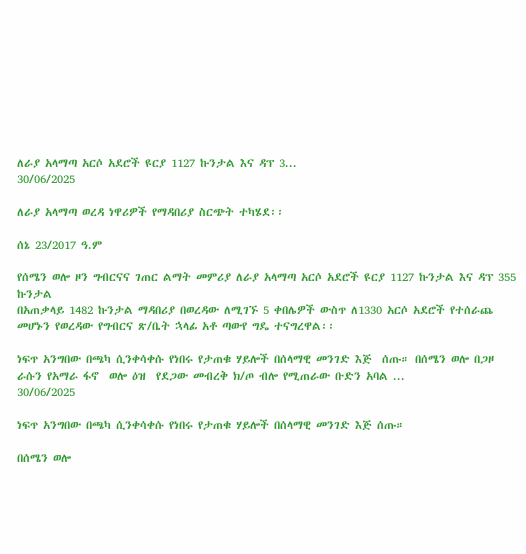ለራያ አላማጣ አርሶ አደሮች ዩርያ 1127 ኩንታል እና ዳፕ 3...
30/06/2025

ለራያ አላማጣ ወረዳ ነዋሪዎች የማዳበሪያ ስርጭት ተካሄደ፡፡

ሰኔ 23/2017 ዓ.ም

የሰሜን ወሎ ዞን ግብርናና ገጠር ልማት መምሪያ ለራያ አላማጣ አርሶ አደሮች ዩርያ 1127 ኩንታል እና ዳፕ 355 ኩንታል
በአጠቃላይ 1482 ኩንታል ማዳበሪያ በወረዳው ለሚገኙ 5 ቀበሌዎች ውስጥ ለ1330 አርሶ አደሮች የተሰራጨ መሆኑን የወረዳው የግብርና ጽ/ቤት ኋላፊ አቶ ጣውየ ግዴ ተናግረዋል፡፡

ነፍጥ አንግበው በጫካ ሲንቀሳቀሱ የነበሩ የታጠቁ ሃይሎች በሰላማዊ መንገድ እጅ  ሰጡ። በሰሜን ወሎ በጋዞ   ራሱን የአማራ ፋኖ  ወሎ ዕዝ  የደጋው መብረቅ ክ/ጦ ብሎ የሚጠራው ቡድን አባል ...
30/06/2025

ነፍጥ አንግበው በጫካ ሲንቀሳቀሱ የነበሩ የታጠቁ ሃይሎች በሰላማዊ መንገድ እጅ ሰጡ።

በሰሜን ወሎ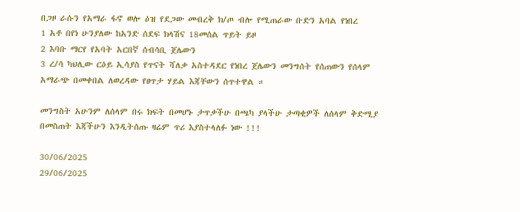በጋዞ ራሱን የአማራ ፋኖ ወሎ ዕዝ የደጋው መብረቅ ክ/ጦ ብሎ የሚጠራው ቡድን አባል የነበረ
1 አቶ በየነ ሁንያለው ከአንድ ሰደፍ ክላሽና 18መሰል ጥይት ይዞ
2 እባቡ ማርየ የአባት አርበኛ ሰብሳቢ ጀሌውን
3 ረ/ሳ ካህሊው ርዕይ ኢሳያስ የጥናት ሻለቃ አስተዳደር የነበረ ጀሌውን መንግሰት የሰጠውን የሰላም አማራጭ በመቀበል ለወረዳው የፀጥታ ሃይል እጃቸውን ሰጥተዋል ።

መንግስት አሁንም ለሰላም በሩ ክፍት በመሆኑ ታጥቃችሁ በጫካ ያላችሁ ታጣቂዎች ለሰላም ቅድሚያ በመስጠት እጃችሁን እንዲትሰጡ ዛሬም ጥሪ እያስተላለፉ ነው !!!

30/06/2025
29/06/2025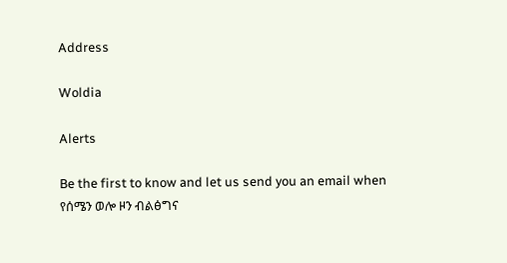Address

Woldia

Alerts

Be the first to know and let us send you an email when የሰሜን ወሎ ዞን ብልፅግና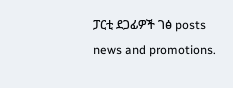ፓርቲ ደጋፊዎች ገፅ posts news and promotions.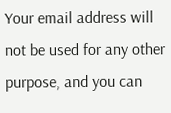Your email address will not be used for any other purpose, and you can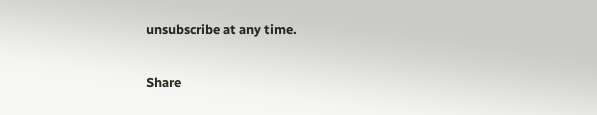unsubscribe at any time.

Share